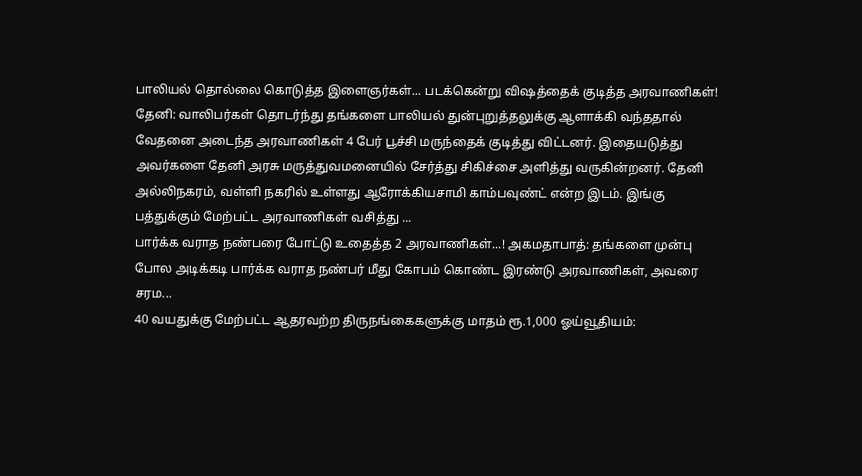பாலியல் தொல்லை கொடுத்த இளைஞர்கள்... படக்கென்று விஷத்தைக் குடித்த அரவாணிகள்! தேனி: வாலிபர்கள் தொடர்ந்து தங்களை பாலியல் துன்புறுத்தலுக்கு ஆளாக்கி வந்ததால் வேதனை அடைந்த அரவாணிகள் 4 பேர் பூச்சி மருந்தைக் குடித்து விட்டனர். இதையடுத்து அவர்களை தேனி அரசு மருத்துவமனையில் சேர்த்து சிகிச்சை அளித்து வருகின்றனர். தேனி அல்லிநகரம், வள்ளி நகரில் உள்ளது ஆரோக்கியசாமி காம்பவுண்ட் என்ற இடம். இங்கு பத்துக்கும் மேற்பட்ட அரவாணிகள் வசித்து ...
பார்க்க வராத நண்பரை போட்டு உதைத்த 2 அரவாணிகள்...! அகமதாபாத்: தங்களை முன்பு போல அடிக்கடி பார்க்க வராத நண்பர் மீது கோபம் கொண்ட இரண்டு அரவாணிகள், அவரை சரம...
40 வயதுக்கு மேற்பட்ட ஆதரவற்ற திருநங்கைகளுக்கு மாதம் ரூ.1,000 ஓய்வூதியம்: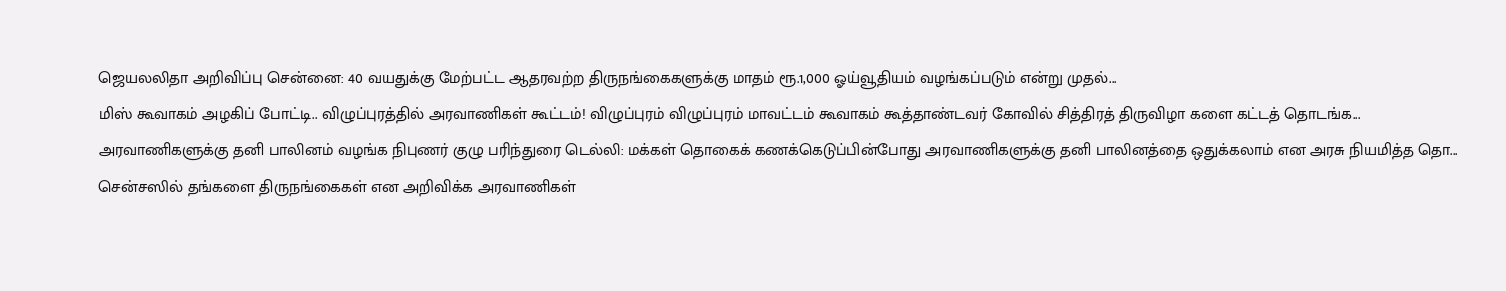ஜெயலலிதா அறிவிப்பு சென்னை: 40 வயதுக்கு மேற்பட்ட ஆதரவற்ற திருநங்கைகளுக்கு மாதம் ரூ.1,000 ஓய்வூதியம் வழங்கப்படும் என்று முதல்...
மிஸ் கூவாகம் அழகிப் போட்டி.. விழுப்புரத்தில் அரவாணிகள் கூட்டம்! விழுப்புரம் விழுப்புரம் மாவட்டம் கூவாகம் கூத்தாண்டவர் கோவில் சித்திரத் திருவிழா களை கட்டத் தொடங்க...
அரவாணிகளுக்கு தனி பாலினம் வழங்க நிபுணர் குழு பரிந்துரை டெல்லி: மக்கள் தொகைக் கணக்கெடுப்பின்போது அரவாணிகளுக்கு தனி பாலினத்தை ஒதுக்கலாம் என அரசு நியமித்த தொ...
சென்சஸில் தங்களை திருநங்கைகள் என அறிவிக்க அரவாணிகள்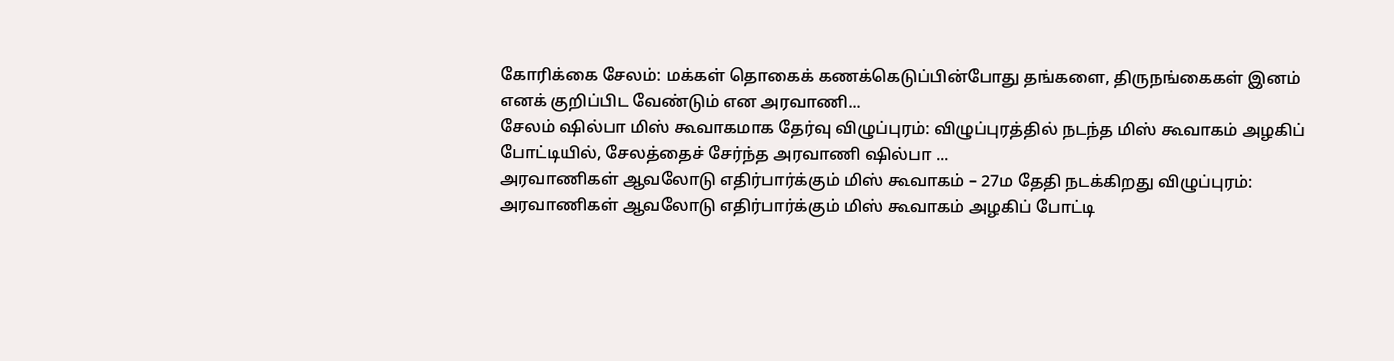கோரிக்கை சேலம்: மக்கள் தொகைக் கணக்கெடுப்பின்போது தங்களை, திருநங்கைகள் இனம் எனக் குறிப்பிட வேண்டும் என அரவாணி...
சேலம் ஷில்பா மிஸ் கூவாகமாக தேர்வு விழுப்புரம்: விழுப்புரத்தில் நடந்த மிஸ் கூவாகம் அழகிப் போட்டியில், சேலத்தைச் சேர்ந்த அரவாணி ஷில்பா ...
அரவாணிகள் ஆவலோடு எதிர்பார்க்கும் மிஸ் கூவாகம் – 27ம தேதி நடக்கிறது விழுப்புரம்: அரவாணிகள் ஆவலோடு எதிர்பார்க்கும் மிஸ் கூவாகம் அழகிப் போட்டி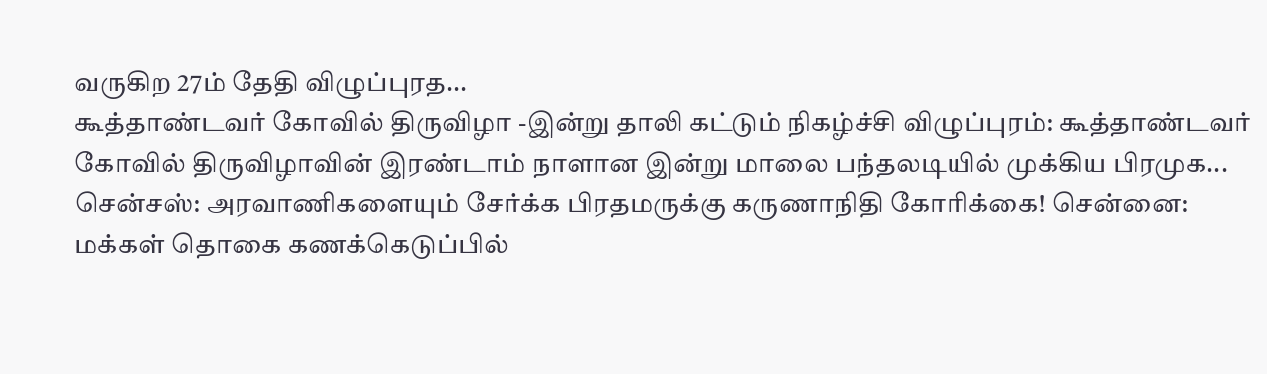வருகிற 27ம் தேதி விழுப்புரத...
கூத்தாண்டவர் கோவில் திருவிழா -இன்று தாலி கட்டும் நிகழ்ச்சி விழுப்புரம்: கூத்தாண்டவர் கோவில் திருவிழாவின் இரண்டாம் நாளான இன்று மாலை பந்தலடியில் முக்கிய பிரமுக...
சென்சஸ்: அரவாணிகளையும் சேர்க்க பிரதமருக்கு கருணாநிதி கோரிக்கை! சென்னை: மக்கள் தொகை கணக்கெடுப்பில்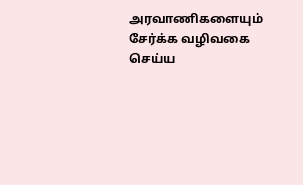அரவாணிகளையும் சேர்க்க வழிவகை செய்ய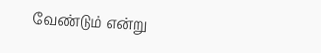வேண்டும் என்று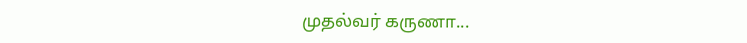முதல்வர் கருணா...